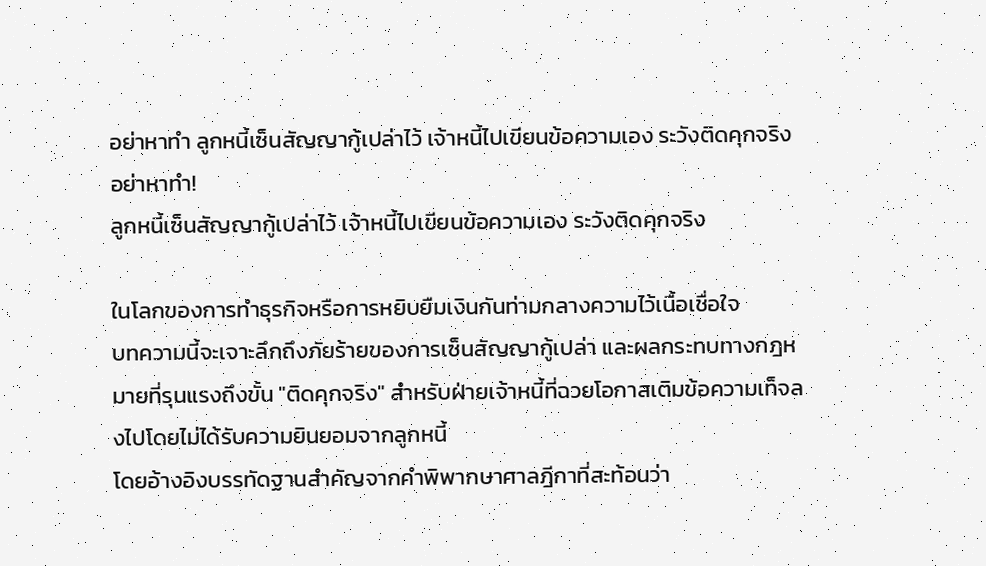อย่าหาทำ ลูกหนี้เซ็นสัญญากู้เปล่าไว้ เจ้าหนี้ไปเขียนข้อความเอง ระวังติดคุกจริง
อย่าหาทำ!
ลูกหนี้เซ็นสัญญากู้เปล่าไว้ เจ้าหนี้ไปเขียนข้อความเอง ระวังติดคุกจริง

ในโลกของการทำธุรกิจหรือการหยิบยืมเงินกันท่ามกลางความไว้เนื้อเชื่อใจ
บทความนี้จะเจาะลึกถึงภัยร้ายของการเซ็นสัญญากู้เปล่า และผลกระทบทางกฎหมายที่รุนแรงถึงขั้น "ติดคุกจริง" สำหรับฝ่ายเจ้าหนี้ที่ฉวยโอกาสเติมข้อความเท็จลงไปโดยไม่ได้รับความยินยอมจากลูกหนี้
โดยอ้างอิงบรรทัดฐานสำคัญจากคำพิพากษาศาลฎีกาที่สะท้อนว่า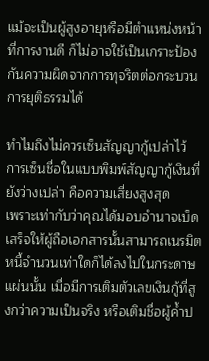แม้จะเป็นผู้สูงอายุหรือมีตำแหน่งหน้าที่การงานดี ก็ไม่อาจใช้เป็นเกราะป้องกันความผิดจากการทุจริตต่อกระบวนการยุติธรรมได้

ทำไมถึงไม่ควรเซ็นสัญญากู้เปล่าไว้
การเซ็นชื่อในแบบพิมพ์สัญญากู้เงินที่ยังว่างเปล่า คือความเสี่ยงสูงสุด
เพราะเท่ากับว่าคุณได้มอบอำนาจเบ็ดเสร็จให้ผู้ถือเอกสารนั้นสามารถเนรมิตหนี้จำนวนเท่าใดก็ได้ลงไปในกระดาษแผ่นนั้น เมื่อมีการเติมตัวเลขเงินกู้ที่สูงกว่าความเป็นจริง หรือเติมชื่อผู้ค้ำป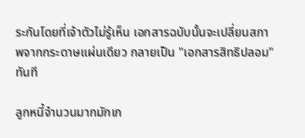ระกันโดยที่เจ้าตัวไม่รู้เห็น เอกสารฉบับนั้นจะเปลี่ยนสภาพจากกระดาษแผ่นเดียว กลายเป็น "เอกสารสิทธิปลอม" ทันที

ลูกหนี้จำนวนมากมักเก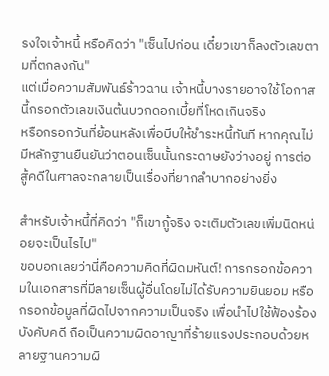รงใจเจ้าหนี้ หรือคิดว่า "เซ็นไปก่อน เดี๋ยวเขาก็ลงตัวเลขตามที่ตกลงกัน"
แต่เมื่อความสัมพันธ์ร้าวฉาน เจ้าหนี้บางรายอาจใช้โอกาสนี้กรอกตัวเลขเงินต้นบวกดอกเบี้ยที่โหดเกินจริง
หรือกรอกวันที่ย้อนหลังเพื่อบีบให้ชำระหนี้ทันที หากคุณไม่มีหลักฐานยืนยันว่าตอนเซ็นนั้นกระดาษยังว่างอยู่ การต่อสู้คดีในศาลจะกลายเป็นเรื่องที่ยากลำบากอย่างยิ่ง

สำหรับเจ้าหนี้ที่คิดว่า "ก็เขากู้จริง จะเติมตัวเลขเพิ่มนิดหน่อยจะเป็นไรไป"
ขอบอกเลยว่านี่คือความคิดที่ผิดมหันต์! การกรอกข้อความในเอกสารที่มีลายเซ็นผู้อื่นโดยไม่ได้รับความยินยอม หรือกรอกข้อมูลที่ผิดไปจากความเป็นจริง เพื่อนำไปใช้ฟ้องร้องบังคับคดี ถือเป็นความผิดอาญาที่ร้ายแรงประกอบด้วยหลายฐานความผิ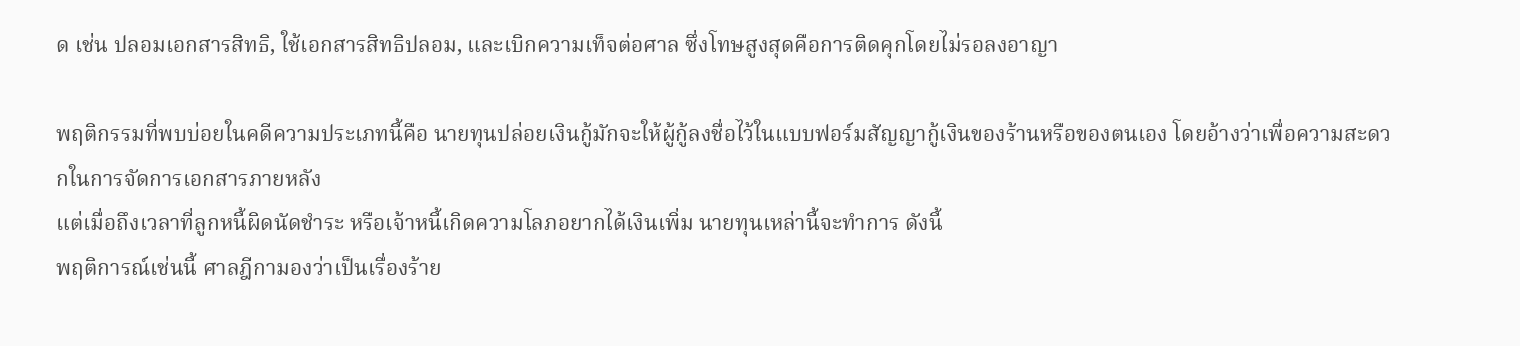ด เช่น ปลอมเอกสารสิทธิ, ใช้เอกสารสิทธิปลอม, และเบิกความเท็จต่อศาล ซึ่งโทษสูงสุดคือการติดคุกโดยไม่รอลงอาญา

พฤติกรรมที่พบบ่อยในคดีความประเภทนี้คือ นายทุนปล่อยเงินกู้มักจะให้ผู้กู้ลงชื่อไว้ในแบบฟอร์มสัญญากู้เงินของร้านหรือของตนเอง โดยอ้างว่าเพื่อความสะดวกในการจัดการเอกสารภายหลัง
แต่เมื่อถึงเวลาที่ลูกหนี้ผิดนัดชำระ หรือเจ้าหนี้เกิดความโลภอยากได้เงินเพิ่ม นายทุนเหล่านี้จะทำการ ดังนี้
พฤติการณ์เช่นนี้ ศาลฎีกามองว่าเป็นเรื่องร้าย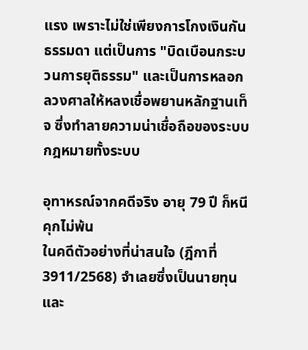แรง เพราะไม่ใช่เพียงการโกงเงินกันธรรมดา แต่เป็นการ "บิดเบือนกระบวนการยุติธรรม" และเป็นการหลอกลวงศาลให้หลงเชื่อพยานหลักฐานเท็จ ซึ่งทำลายความน่าเชื่อถือของระบบกฎหมายทั้งระบบ

อุทาหรณ์จากคดีจริง อายุ 79 ปี ก็หนีคุกไม่พ้น
ในคดีตัวอย่างที่น่าสนใจ (ฎีกาที่ 3911/2568) จำเลยซึ่งเป็นนายทุนและ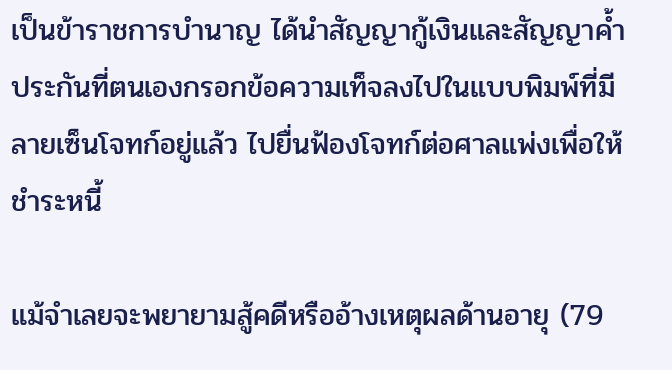เป็นข้าราชการบำนาญ ได้นำสัญญากู้เงินและสัญญาค้ำประกันที่ตนเองกรอกข้อความเท็จลงไปในแบบพิมพ์ที่มีลายเซ็นโจทก์อยู่แล้ว ไปยื่นฟ้องโจทก์ต่อศาลแพ่งเพื่อให้ชำระหนี้

แม้จำเลยจะพยายามสู้คดีหรืออ้างเหตุผลด้านอายุ (79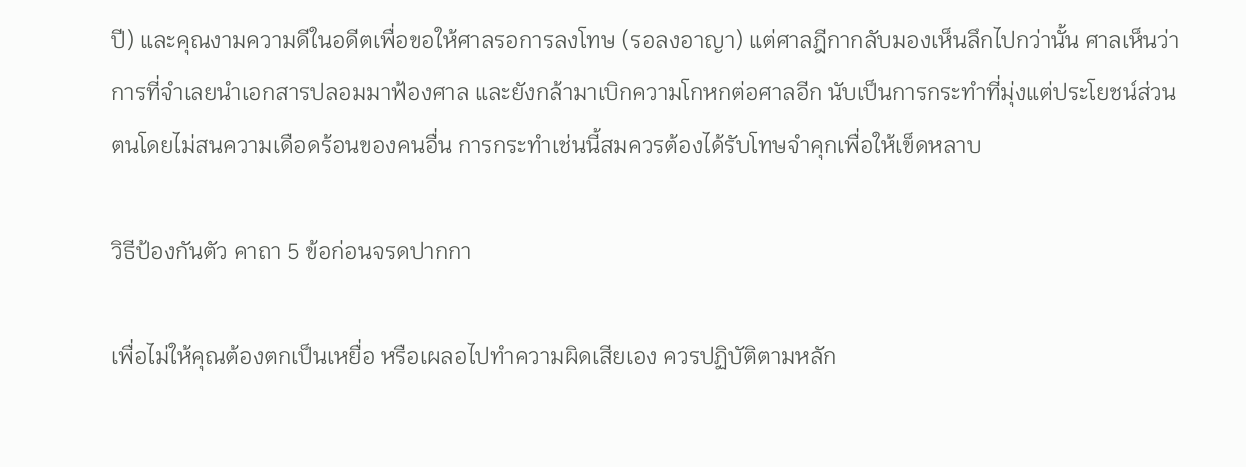ปี) และคุณงามความดีในอดีตเพื่อขอให้ศาลรอการลงโทษ (รอลงอาญา) แต่ศาลฎีกากลับมองเห็นลึกไปกว่านั้น ศาลเห็นว่าการที่จำเลยนำเอกสารปลอมมาฟ้องศาล และยังกล้ามาเบิกความโกหกต่อศาลอีก นับเป็นการกระทำที่มุ่งแต่ประโยชน์ส่วนตนโดยไม่สนความเดือดร้อนของคนอื่น การกระทำเช่นนี้สมควรต้องได้รับโทษจำคุกเพื่อให้เข็ดหลาบ

วิธีป้องกันตัว คาถา 5 ข้อก่อนจรดปากกา

เพื่อไม่ให้คุณต้องตกเป็นเหยื่อ หรือเผลอไปทำความผิดเสียเอง ควรปฏิบัติตามหลัก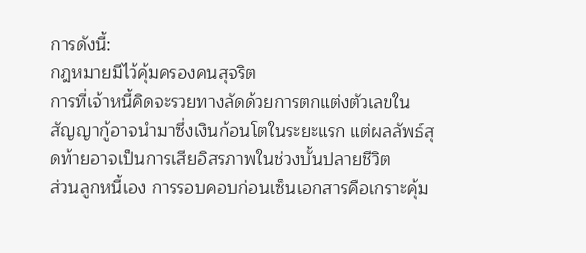การดังนี้:
กฎหมายมีไว้คุ้มครองคนสุจริต
การที่เจ้าหนี้คิดจะรวยทางลัดด้วยการตกแต่งตัวเลขในสัญญากู้อาจนำมาซึ่งเงินก้อนโตในระยะแรก แต่ผลลัพธ์สุดท้ายอาจเป็นการเสียอิสรภาพในช่วงบั้นปลายชีวิต
ส่วนลูกหนี้เอง การรอบคอบก่อนเซ็นเอกสารคือเกราะคุ้ม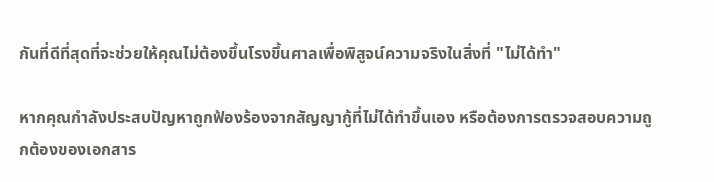กันที่ดีที่สุดที่จะช่วยให้คุณไม่ต้องขึ้นโรงขึ้นศาลเพื่อพิสูจน์ความจริงในสิ่งที่ "ไม่ได้ทำ"

หากคุณกำลังประสบปัญหาถูกฟ้องร้องจากสัญญากู้ที่ไม่ได้ทำขึ้นเอง หรือต้องการตรวจสอบความถูกต้องของเอกสาร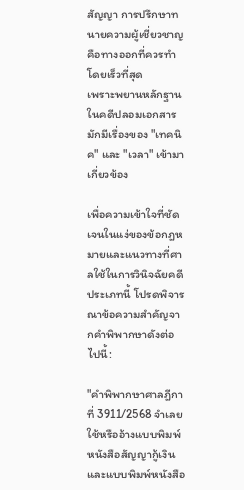สัญญา การปรึกษาทนายความผู้เชี่ยวชาญคือทางออกที่ควรทำโดยเร็วที่สุด
เพราะพยานหลักฐานในคดีปลอมเอกสารมักมีเรื่องของ "เทคนิค" และ "เวลา" เข้ามาเกี่ยวข้อง

เพื่อความเข้าใจที่ชัดเจนในแง่ของข้อกฎหมายและแนวทางที่ศาลใช้ในการวินิจฉัยคดีประเภทนี้ โปรดพิจารณาข้อความสำคัญจากคำพิพากษาดังต่อไปนี้:

"คำพิพากษาศาลฎีกาที่ 3911/2568 จำเลยใช้หรืออ้างแบบพิมพ์หนังสือสัญญากู้เงินและแบบพิมพ์หนังสือ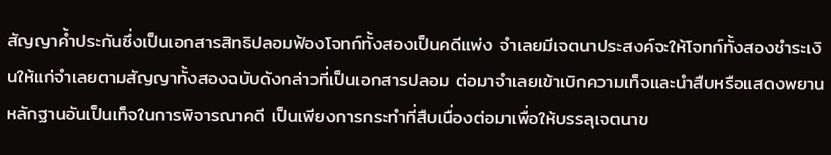สัญญาค้ำประกันซึ่งเป็นเอกสารสิทธิปลอมฟ้องโจทก์ทั้งสองเป็นคดีแพ่ง จำเลยมีเจตนาประสงค์จะให้โจทก์ทั้งสองชำระเงินให้แก่จำเลยตามสัญญาทั้งสองฉบับดังกล่าวที่เป็นเอกสารปลอม ต่อมาจำเลยเข้าเบิกความเท็จและนำสืบหรือแสดงพยานหลักฐานอันเป็นเท็จในการพิจารณาคดี เป็นเพียงการกระทำที่สืบเนื่องต่อมาเพื่อให้บรรลุเจตนาข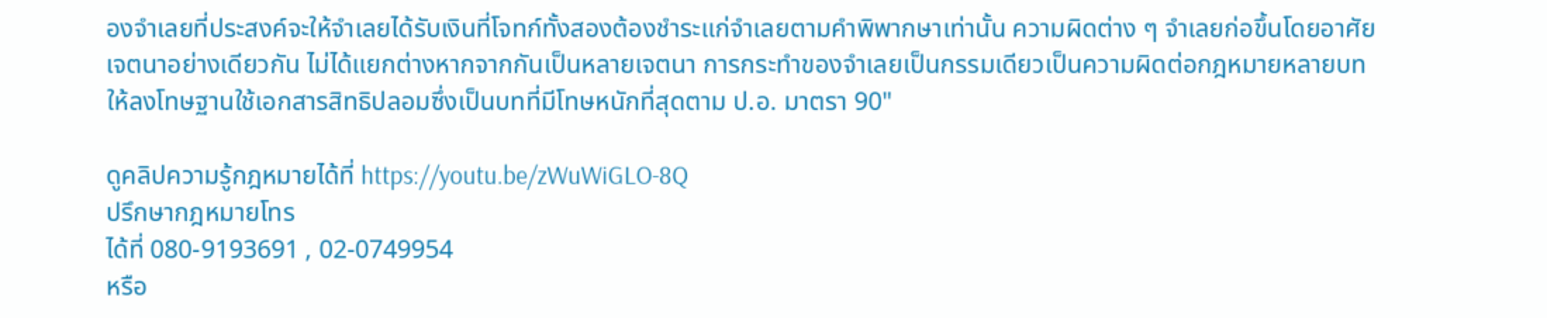องจำเลยที่ประสงค์จะให้จำเลยได้รับเงินที่โจทก์ทั้งสองต้องชำระแก่จำเลยตามคำพิพากษาเท่านั้น ความผิดต่าง ๆ จำเลยก่อขึ้นโดยอาศัยเจตนาอย่างเดียวกัน ไม่ได้แยกต่างหากจากกันเป็นหลายเจตนา การกระทำของจำเลยเป็นกรรมเดียวเป็นความผิดต่อกฎหมายหลายบท ให้ลงโทษฐานใช้เอกสารสิทธิปลอมซึ่งเป็นบทที่มีโทษหนักที่สุดตาม ป.อ. มาตรา 90"

ดูคลิปความรู้กฎหมายได้ที่ https://youtu.be/zWuWiGLO-8Q
ปรึกษากฎหมายโทร
ได้ที่ 080-9193691 , 02-0749954
หรือ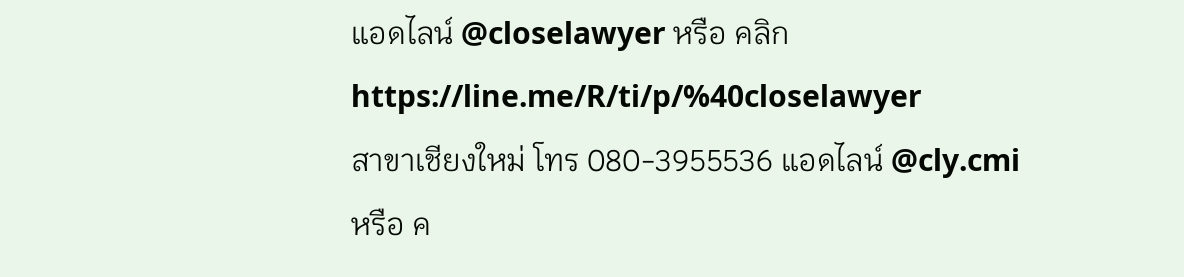แอดไลน์ @closelawyer หรือ คลิก https://line.me/R/ti/p/%40closelawyer
สาขาเชียงใหม่ โทร 080-3955536 แอดไลน์ @cly.cmi
หรือ ค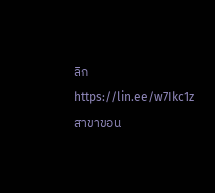ลิก https://lin.ee/w7Ikc1z
สาขาขอน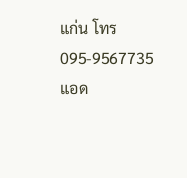แก่น โทร 095-9567735 แอด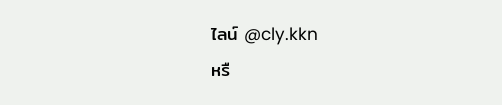ไลน์ @cly.kkn
หรื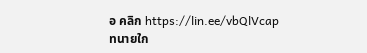อ คลิก https://lin.ee/vbQlVcap
ทนายใก